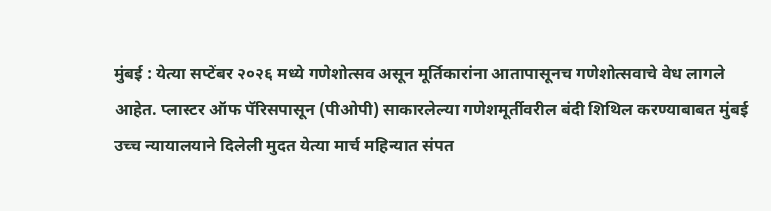मुंबई : येत्या सप्टेंबर २०२६ मध्ये गणेशोत्सव असून मूर्तिकारांना आतापासूनच गणेशोत्सवाचे वेध लागले आहेत. प्लास्टर ऑफ पॅरिसपासून (पीओपी) साकारलेल्या गणेशमूर्तीवरील बंदी शिथिल करण्याबाबत मुंबई उच्च न्यायालयाने दिलेली मुदत येत्या मार्च महिन्यात संपत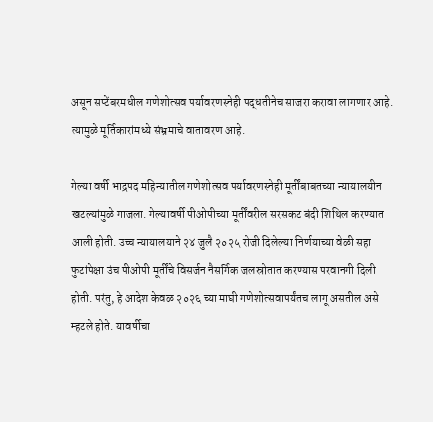असून सप्टेंबरमधील गणेशोत्सव पर्यावरणस्नेही पद्धतीनेच साजरा करावा लागणार आहे. त्यामुळे मूर्तिकारांमध्ये संभ्रमाचे वातावरण आहे.

गेल्या वर्षी भाद्रपद महिन्यातील गणेशोत्सव पर्यावरणस्नेही मूर्तींबाबतच्या न्यायालयीन खटल्यांमुळे गाजला. गेल्यावर्षी पीओपीच्या मूर्तींवरील सरसकट बंदी शिथिल करण्यात आली होती. उच्च न्यायालयाने २४ जुलै २०२५ रोजी दिलेल्या निर्णयाच्या वेळी सहा फुटांपेक्षा उंच पीओपी मूर्तींचे विसर्जन नैसर्गिक जलस्रोतात करण्यास परवानगी दिली होती. परंतु, हे आदेश केवळ २०२६ च्या माघी गणेशोत्सवापर्यंतच लागू असतील असे म्हटले होते. यावर्षीचा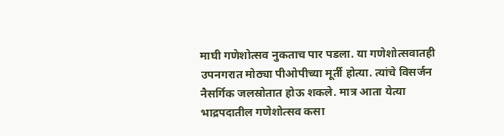माघी गणेशोत्सव नुकताच पार पडला. या गणेशोत्सवातही उपनगरात मोठ्या पीओपीच्या मूर्ती होत्या. त्यांचे विसर्जन नैसर्गिक जलस्रोतात होऊ शकले. मात्र आता येत्या भाद्रपदातील गणेशोत्सव कसा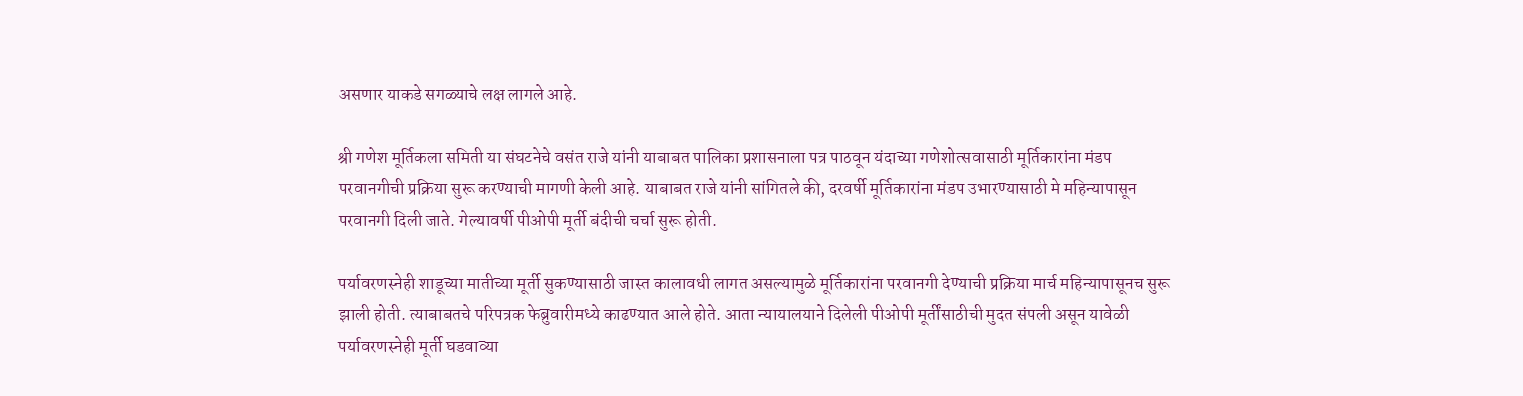असणार याकडे सगळ्याचे लक्ष लागले आहे.

श्री गणेश मूर्तिकला समिती या संघटनेचे वसंत राजे यांनी याबाबत पालिका प्रशासनाला पत्र पाठवून यंदाच्या गणेशोत्सवासाठी मूर्तिकारांना मंडप परवानगीची प्रक्रिया सुरू करण्याची मागणी केली आहे. याबाबत राजे यांनी सांगितले की, दरवर्षी मूर्तिकारांना मंडप उभारण्यासाठी मे महिन्यापासून परवानगी दिली जाते. गेल्यावर्षी पीओपी मूर्ती बंदीची चर्चा सुरू होती.

पर्यावरणस्नेही शाडूच्या मातीच्या मूर्ती सुकण्यासाठी जास्त कालावधी लागत असल्यामुळे मूर्तिकारांना परवानगी देण्याची प्रक्रिया मार्च महिन्यापासूनच सुरू झाली होती. त्याबाबतचे परिपत्रक फेब्रुवारीमध्ये काढण्यात आले होते. आता न्यायालयाने दिलेली पीओपी मूर्तींसाठीची मुदत संपली असून यावेळी पर्यावरणस्नेही मूर्ती घडवाव्या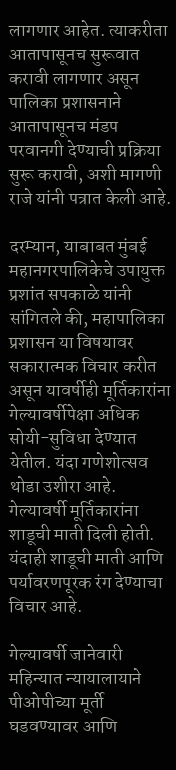लागणार आहेत. त्याकरीता आतापासूनच सुरूवात करावी लागणार असून पालिका प्रशासनाने आतापासूनच मंडप परवानगी देण्याची प्रक्रिया सुरू करावी, अशी मागणी राजे यांनी पत्रात केली आहे.

दरम्यान, याबाबत मुंबई महानगरपालिकेचे उपायुक्त प्रशांत सपकाळे यांनी सांगितले की, महापालिका प्रशासन या विषयावर सकारात्मक विचार करीत असून यावर्षीही मूर्तिकारांना गेल्यावर्षीपेक्षा अधिक सोयी-सुविधा देण्यात येतील. यंदा गणेशोत्सव थोडा उशीरा आहे. गेल्यावर्षी मूर्तिकारांना शाडूची माती दिली होती. यंदाही शाडूची माती आणि पर्यावरणपूरक रंग देण्याचा विचार आहे.

गेल्यावर्षी जानेवारी महिन्यात न्यायालायाने पीओपीच्या मूर्ती घडवण्यावर आणि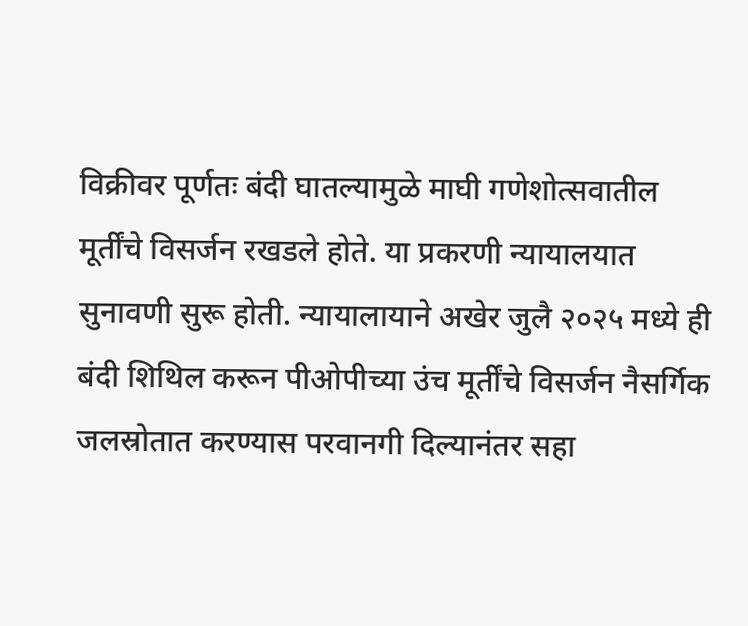विक्रीवर पूर्णतः बंदी घातल्यामुळे माघी गणेशोत्सवातील मूर्तींचे विसर्जन रखडले होते. या प्रकरणी न्यायालयात सुनावणी सुरू होती. न्यायालायाने अखेर जुलै २०२५ मध्ये ही बंदी शिथिल करून पीओपीच्या उंच मूर्तींचे विसर्जन नैसर्गिक जलस्रोतात करण्यास परवानगी दिल्यानंतर सहा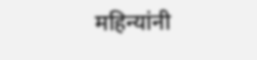महिन्यांनी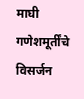माघी गणेशमूर्तींचे विसर्जन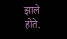झाले होते.